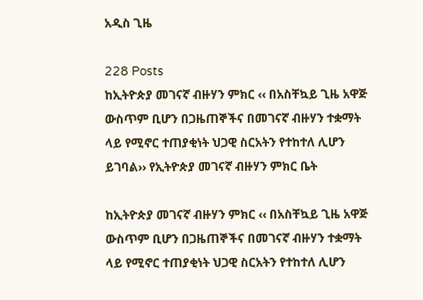አዲስ ጊዜ

228 Posts
ከኢትዮጵያ መገናኛ ብዙሃን ምክር ‹‹ በአስቸኳይ ጊዜ አዋጅ ውስጥም ቢሆን በጋዜጠኞችና በመገናኛ ብዙሃን ተቋማት ላይ የሚኖር ተጠያቂነት ህጋዊ ስርአትን የተከተለ ሊሆን ይገባል›› የኢትዮጵያ መገናኛ ብዙሃን ምክር ቤት

ከኢትዮጵያ መገናኛ ብዙሃን ምክር ‹‹ በአስቸኳይ ጊዜ አዋጅ ውስጥም ቢሆን በጋዜጠኞችና በመገናኛ ብዙሃን ተቋማት ላይ የሚኖር ተጠያቂነት ህጋዊ ስርአትን የተከተለ ሊሆን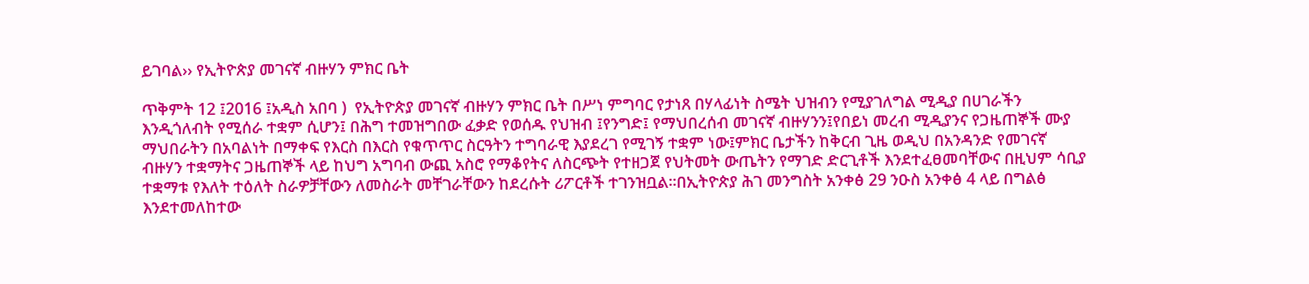ይገባል›› የኢትዮጵያ መገናኛ ብዙሃን ምክር ቤት

ጥቅምት 12 ፤2016 ፤አዲስ አበባ )  የኢትዮጵያ መገናኛ ብዙሃን ምክር ቤት በሥነ ምግባር የታነጸ በሃላፊነት ስሜት ህዝብን የሚያገለግል ሚዲያ በሀገራችን እንዲጎለብት የሚሰራ ተቋም ሲሆን፤ በሕግ ተመዝግበው ፈቃድ የወሰዱ የህዝብ ፤የንግድ፤ የማህበረሰብ መገናኛ ብዙሃንን፤የበይነ መረብ ሚዲያንና የጋዜጠኞች ሙያ ማህበራትን በአባልነት በማቀፍ የእርስ በእርስ የቁጥጥር ስርዓትን ተግባራዊ እያደረገ የሚገኝ ተቋም ነው፤ምክር ቤታችን ከቅርብ ጊዜ ወዲህ በአንዳንድ የመገናኛ ብዙሃን ተቋማትና ጋዜጠኞች ላይ ከህግ አግባብ ውጪ አስሮ የማቆየትና ለስርጭት የተዘጋጀ የህትመት ውጤትን የማገድ ድርጊቶች እንደተፈፀመባቸውና በዚህም ሳቢያ ተቋማቱ የእለት ተዕለት ስራዎቻቸውን ለመስራት መቸገራቸውን ከደረሱት ሪፖርቶች ተገንዝቧል፡፡በኢትዮጵያ ሕገ መንግስት አንቀፅ 29 ንዑስ አንቀፅ 4 ላይ በግልፅ እንደተመለከተው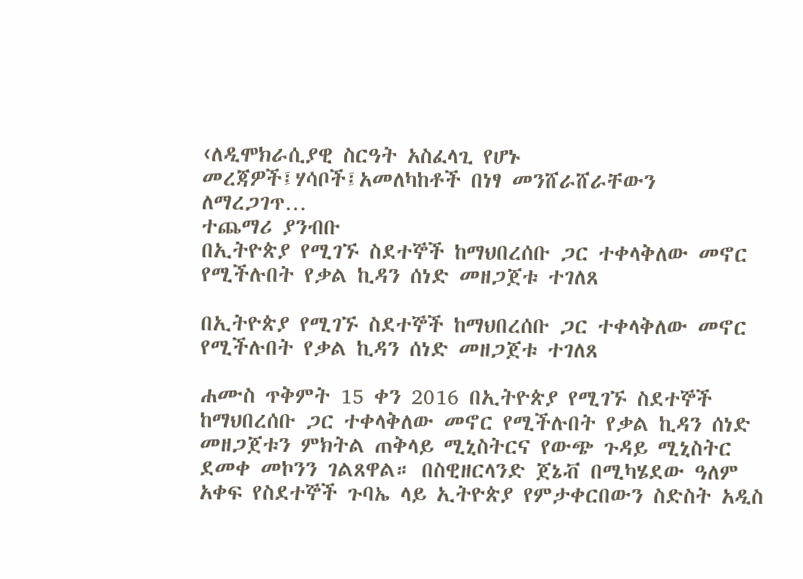‹ለዲሞክራሲያዊ ስርዓት አስፈላጊ የሆኑ መረጃዎች፤ሃሳቦች፤አመለካከቶች በነፃ መንሸራሸራቸውን ለማረጋገጥ…
ተጨማሪ ያንብቡ
በኢትዮጵያ የሚገኙ ስደተኞች ከማህበረሰቡ ጋር ተቀላቅለው መኖር የሚችሉበት የቃል ኪዳን ሰነድ መዘጋጀቱ ተገለጸ

በኢትዮጵያ የሚገኙ ስደተኞች ከማህበረሰቡ ጋር ተቀላቅለው መኖር የሚችሉበት የቃል ኪዳን ሰነድ መዘጋጀቱ ተገለጸ

ሐሙስ ጥቅምት 15 ቀን 2016 በኢትዮጵያ የሚገኙ ስደተኞች ከማህበረሰቡ ጋር ተቀላቅለው መኖር የሚችሉበት የቃል ኪዳን ሰነድ መዘጋጀቱን ምክትል ጠቅላይ ሚኒስትርና የውጭ ጉዳይ ሚኒስትር ደመቀ መኮንን ገልጸዋል። በስዊዘርላንድ ጀኔቭ በሚካሄደው ዓለም አቀፍ የስደተኞች ጉባኤ ላይ ኢትዮጵያ የምታቀርበውን ስድስት አዲስ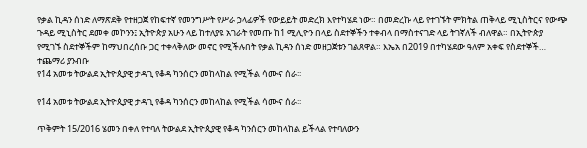የቃል ኪዳን ሰነድ ለማጽደቅ የተዘጋጀ የከፍተኛ የመንግሥት የሥራ ኃላፊዎች የውይይት መድረክ እየተካሄደ ነው። በመድረኩ ላይ የተገኙት ምክትል ጠቅላይ ሚኒስትርና የውጭ ጉዳይ ሚኒስትር ደመቀ መኮንን፤ ኢትዮጵያ አሁን ላይ ከተለያዩ አገራት የመጡ ከ1 ሚሊዮን በላይ ስደተኞችን ተቀብላ በማስተናገድ ላይ ትገኛለች ብለዋል። በኢትዮጵያ የሚገኙ ስደተኞችም ከማህበረሰቡ ጋር ተቀላቅለው መኖር የሚችሉበት የቃል ኪዳን ሰነድ መዘጋጀቱን ገልጸዋል። እኤአ በ2019 በተካሄደው ዓለም አቀፍ የስደተኞች…
ተጨማሪ ያንብቡ
የ14 አመቱ ትውልደ ኢትዮጲያዊ ታዳጊ የቆዳ ካንሰርን መከላከል የሚችል ሳሙና ሰራ፡፡

የ14 አመቱ ትውልደ ኢትዮጲያዊ ታዳጊ የቆዳ ካንሰርን መከላከል የሚችል ሳሙና ሰራ፡፡

ጥቅምት 15/2016 ሄመን በቀለ የተባለ ትውልደ ኢትዮጲያዊ የቆዳ ካንሰርን መከላከል ይችላል የተባለውን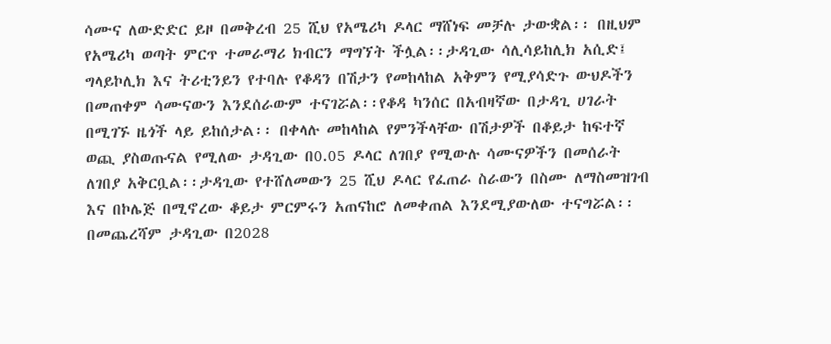ሳሙና ለውድድር ይዞ በመቅረብ 25 ሺህ የአሜሪካ ዶላር ማሸነፍ መቻሉ ታውቋል፡፡ በዚህም የአሜሪካ ወጣት ምርጥ ተመራማሪ ክብርን ማግኘት ችሏል፡፡ታዳጊው ሳሊሳይከሊክ አሲድ፤ ግላይኮሊክ እና ትሪቲንይን የተባሉ የቆዳን በሽታን የመከላከል አቅምን የሚያሳድጉ ውህዶችን በመጠቀም ሳሙናውን እንደሰራውም ተናገሯል፡፡የቆዳ ካንሰር በአብዛኛው በታዳጊ ሀገራት በሚገኙ ዜጎች ላይ ይከሰታል፡፡ በቀላሉ መከላከል የምንችላቸው በሽታዎች በቆይታ ከፍተኛ ወጪ ያስወጡናል የሚለው ታዳጊው በ0.05 ዶላር ለገበያ የሚውሉ ሳሙናዎችን በመሰራት ለገበያ አቅርቧል፡፡ታዳጊው የተሸለመውን 25 ሺህ ዶላር የፈጠራ ስራውን በስሙ ለማስመዝገብ እና በኮሌጅ በሚኖረው ቆይታ ምርምሩን አጠናከሮ ለመቀጠል እንደሚያውለው ተናግሯል፡፡በመጨረሻም ታዳጊው በ2028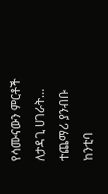የሳሙናውን ምርቶች ለታዳጊ ሀገራት…
ተጨማሪ ያንብቡ
ከንቲባ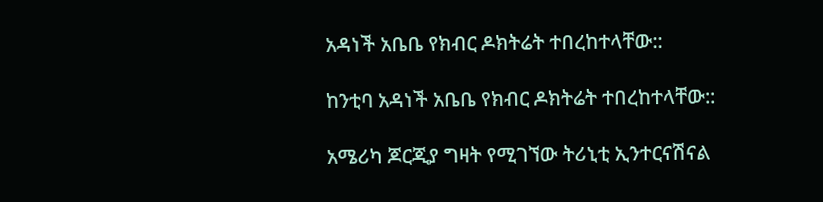አዳነች አቤቤ የክብር ዶክትሬት ተበረከተላቸው::

ከንቲባ አዳነች አቤቤ የክብር ዶክትሬት ተበረከተላቸው::

አሜሪካ ጆርጂያ ግዛት የሚገኘው ትሪኒቲ ኢንተርናሽናል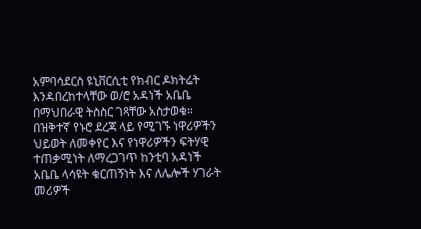አምባሳደርስ ዩኒቨርሲቲ የክብር ዶክትሬት እንዳበረከተላቸው ወ/ሮ አዳነች አቤቤ በማህበራዊ ትስስር ገጻቸው አስታወቁ። በዝቅተኛ የኑሮ ደረጃ ላይ የሚገኙ ነዋሪዎችን ህይወት ለመቀየር እና የነዋሪዎችን ፍትሃዊ ተጠቃሚነት ለማረጋገጥ ከንቲባ አዳነች አቤቤ ላሳዩት ቁርጠኝነት እና ለሌሎች ሃገራት መሪዎች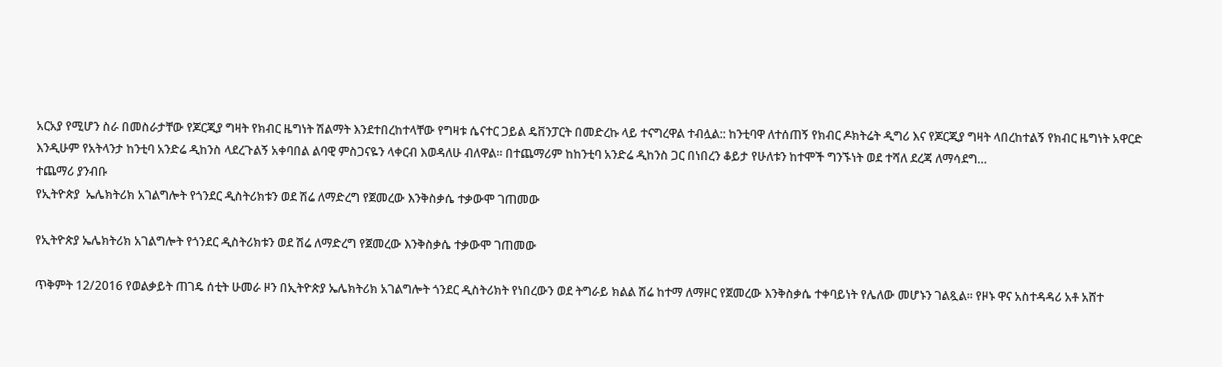አርአያ የሚሆን ስራ በመስራታቸው የጆርጂያ ግዛት የክብር ዜግነት ሽልማት እንደተበረከተላቸው የግዛቱ ሴናተር ጋይል ዴቨንፓርት በመድረኩ ላይ ተናግረዋል ተብሏል:: ከንቲባዋ ለተሰጠኝ የክብር ዶክትሬት ዲግሪ እና የጆርጂያ ግዛት ላበረከተልኝ የክብር ዜግነት አዋርድ እንዲሁም የአትላንታ ከንቲባ አንድሬ ዲከንስ ላደረጉልኝ አቀባበል ልባዊ ምስጋናዬን ላቀርብ እወዳለሁ ብለዋል። በተጨማሪም ከከንቲባ አንድሬ ዲከንስ ጋር በነበረን ቆይታ የሁለቱን ከተሞች ግንኙነት ወደ ተሻለ ደረጃ ለማሳደግ…
ተጨማሪ ያንብቡ
የኢትዮጵያ  ኤሌክትሪክ አገልግሎት የጎንደር ዲስትሪክቱን ወደ ሽሬ ለማድረግ የጀመረው እንቅስቃሴ ተቃውሞ ገጠመው

የኢትዮጵያ ኤሌክትሪክ አገልግሎት የጎንደር ዲስትሪክቱን ወደ ሽሬ ለማድረግ የጀመረው እንቅስቃሴ ተቃውሞ ገጠመው

ጥቅምት 12/2016 የወልቃይት ጠገዴ ሰቲት ሁመራ ዞን በኢትዮጵያ ኤሌክትሪክ አገልግሎት ጎንደር ዲስትሪክት የነበረውን ወደ ትግራይ ክልል ሽሬ ከተማ ለማዞር የጀመረው እንቅስቃሴ ተቀባይነት የሌለው መሆኑን ገልጿል፡፡ የዞኑ ዋና አስተዳዳሪ አቶ አሸተ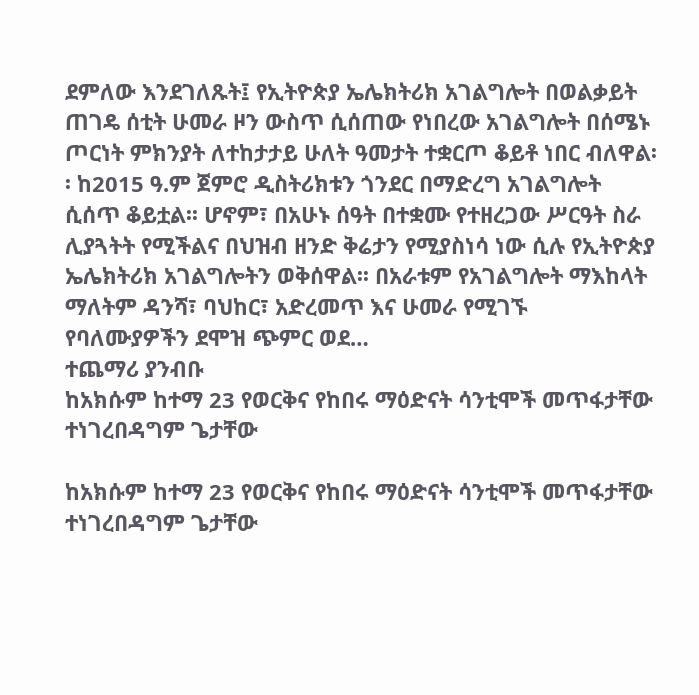ደምለው እንደገለጹት፤ የኢትዮጵያ ኤሌክትሪክ አገልግሎት በወልቃይት ጠገዴ ሰቲት ሁመራ ዞን ውስጥ ሲሰጠው የነበረው አገልግሎት በሰሜኑ ጦርነት ምክንያት ለተከታታይ ሁለት ዓመታት ተቋርጦ ቆይቶ ነበር ብለዋል፡፡ ከ2015 ዓ.ም ጀምሮ ዲስትሪክቱን ጎንደር በማድረግ አገልግሎት ሲሰጥ ቆይቷል፡፡ ሆኖም፣ በአሁኑ ሰዓት በተቋሙ የተዘረጋው ሥርዓት ስራ ሊያጓትት የሚችልና በህዝብ ዘንድ ቅሬታን የሚያስነሳ ነው ሲሉ የኢትዮጵያ ኤሌክትሪክ አገልግሎትን ወቅሰዋል፡፡ በአራቱም የአገልግሎት ማእከላት ማለትም ዳንሻ፣ ባህከር፣ አድረመጥ እና ሁመራ የሚገኙ የባለሙያዎችን ደሞዝ ጭምር ወደ…
ተጨማሪ ያንብቡ
ከአክሱም ከተማ 23 የወርቅና የከበሩ ማዕድናት ሳንቲሞች መጥፋታቸው ተነገረበዳግም ጌታቸው

ከአክሱም ከተማ 23 የወርቅና የከበሩ ማዕድናት ሳንቲሞች መጥፋታቸው ተነገረበዳግም ጌታቸው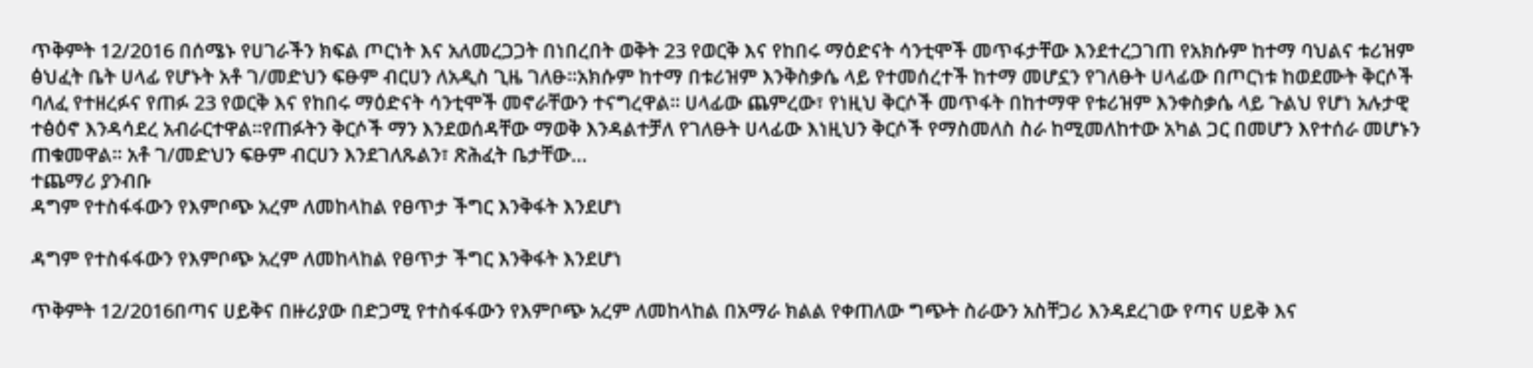ጥቅምት 12/2016 በሰሜኑ የሀገራችን ክፍል ጦርነት እና አለመረጋጋት በነበረበት ወቅት 23 የወርቅ እና የከበሩ ማዕድናት ሳንቲሞች መጥፋታቸው እንደተረጋገጠ የአክሱም ከተማ ባህልና ቱሪዝም ፅህፈት ቤት ሀላፊ የሆኑት አቶ ገ/መድህን ፍፁም ብርሀን ለአዲስ ጊዜ ገለፁ፡፡አክሱም ከተማ በቱሪዝም እንቅስቃሴ ላይ የተመሰረተች ከተማ መሆኗን የገለፁት ሀላፊው በጦርነቱ ከወደሙት ቅርሶች ባለፈ የተዘረፉና የጠፉ 23 የወርቅ እና የከበሩ ማዕድናት ሳንቲሞች መኖራቸውን ተናግረዋል፡፡ ሀላፊው ጨምረው፣ የነዚህ ቅርሶች መጥፋት በከተማዋ የቱሪዝም እንቀስቃሴ ላይ ጉልህ የሆነ አሉታዊ ተፅዕኖ እንዳሳደረ አብራርተዋል፡፡የጠፉትን ቅርሶች ማን እንደወሰዳቸው ማወቅ እንዳልተቻለ የገለፁት ሀላፊው እነዚህን ቅርሶች የማስመለስ ስራ ከሚመለከተው አካል ጋር በመሆን እየተሰራ መሆኑን ጠቁመዋል፡፡ አቶ ገ/መድህን ፍፁም ብርሀን እንደገለጹልን፣ ጽሕፈት ቤታቸው…
ተጨማሪ ያንብቡ
ዳግም የተስፋፋውን የእምቦጭ አረም ለመከላከል የፀጥታ ችግር እንቅፋት እንደሆነ

ዳግም የተስፋፋውን የእምቦጭ አረም ለመከላከል የፀጥታ ችግር እንቅፋት እንደሆነ

ጥቅምት 12/2016በጣና ሀይቅና በዙሪያው በድጋሚ የተስፋፋውን የእምቦጭ አረም ለመከላከል በአማራ ክልል የቀጠለው ግጭት ስራውን አስቸጋሪ እንዳደረገው የጣና ሀይቅ እና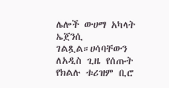ሌሎች ውሀማ አካላት ኤጀንሲ ገልጿል።ሀሳባቸውን ለአዲስ ጊዜ የሰጡት የክልሉ ቱሪዝም ቢሮ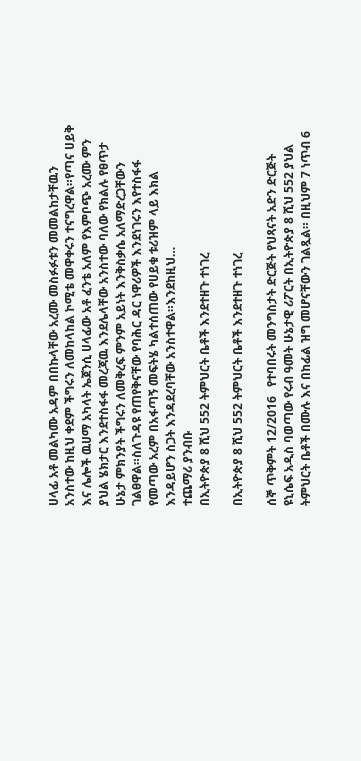ሀላፊ አቶ መልካሙ አዳም በበኩላቸው አረሙ መስፉፉቱን መመልከታቸዉን አንስተው ከዚህ ቀደም ችግሩን ለመከላከል ኮሚቴ መዋቀሩን ተናግረዋል።የጣና ሀይቅ እና ሌሎች ዉሀማ አካላት ኤጀንሲ ሀላፊው አቶ ፈንቴ አለም የእምቦጭ አረሙ ምን ያህል ሄክታር እንደተስፋፋ መረጃዉ እንደሌላቸው አንስተው ባለው የክልሉ የፀጥታ ሁኔታ ምክንያት ችግሩን ለመቅረፍ ምንም አይነት እንቅስቃሴ አለማድረጋቸውን ገልፀዋል።ስለጉዳዩ የጠየቅናቸው የባሕር ዳር ነዋሪዎች እንደነገሩን እየተስፋፋ የመጣው አረም በአፋጣኝ መፍትሄ ካልተሰጠው የሀይቁ ቱሪዝም ላይ እክል እንዳይሆን ስጋት እንዳደረባቸው አንስተዋል።እንደከዚህ…
ተጨማሪ ያንብቡ
በኢትዮጵያ 8 ሺህ 552 ትምህርት ቤቶች እንደተዘጉ ተነገረ

በኢትዮጵያ 8 ሺህ 552 ትምህርት ቤቶች እንደተዘጉ ተነገረ

ሰኞ ጥቅምት 12/2016   የተባበሩት መንግስታት ድርጅት የህጻናት አድን ድርጅት ዩኒሴፍ አዲስ ባወጣው የሩብ ዓመት ሁኔታዊ ሪፖርት በኢትዮጵያ 8 ሺህ 552 ያህል ትምህርት ቤቶች በሙሉ እና በከፊል ዝግ መሆናቸውን ገልጿል። በዚህም 7 ነጥብ 6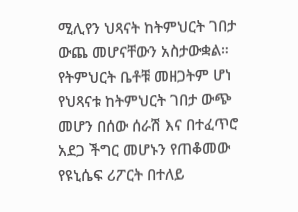ሚሊየን ህጻናት ከትምህርት ገበታ ውጨ መሆናቸውን አስታውቋል። የትምህርት ቤቶቹ መዘጋትም ሆነ የህጻናቱ ከትምህርት ገበታ ውጭ መሆን በሰው ሰራሽ እና በተፈጥሮ አደጋ ችግር መሆኑን የጠቆመው የዩኒሴፍ ሪፖርት በተለይ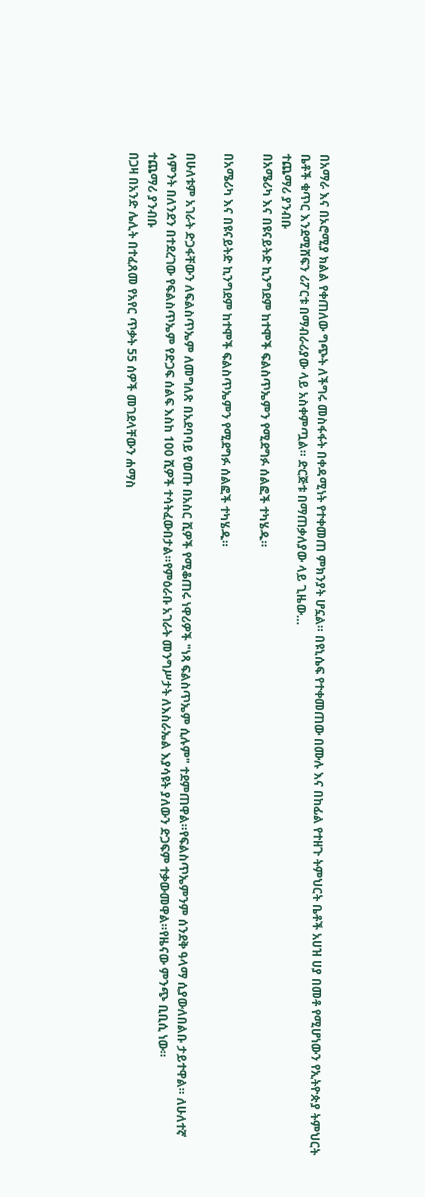በአማራ እና በኦሮሚያ ክልል የቀጠለው ግጭት ለችግሩ መስፋፋት በቀዳሚነት የተቀመጠ ምክንያት ሆኗል። በዩኒሴፍ የተቀመጠው በሙሉ እና በከፊል የተዘጉ ትምህርት ቤቶች አሀዝ ሀያ በመቶ የሚሆነውን የኢትዮጵያ ትምህርት ቤቶች ቁጥር እንደሚሸፍን ሪፖርቱ በማብራሪያው ላይ አስቀምጧል። ድርጅቱ በማጠቃለያው ላይ ጊዜው…
ተጨማሪ ያንብቡ
በአሜሪካ እና በዩናይትድ ኪንግደም ከተሞች ፍልስጥኤምን የሚደግፉ ሰልፎች ተካሄዱ።

በአሜሪካ እና በዩናይትድ ኪንግደም ከተሞች ፍልስጥኤምን የሚደግፉ ሰልፎች ተካሄዱ።

በሁለቱም አገራት ድጋፋቸውን ለፍልስጥኤም ለመግለጽ በአደባባይ የወጡ በአስር ሺዎች የሚቆጠሩ ነዋሪዎች "ነጻ ፍልስጥኤም ሲሉም" ተደምጠዋል።የፍልስጥኤምንም ሰንደቅ ዓላማ ሲያውለበልቡ ታይተዋል። ለሁለተኛ ሳምንት በለንደን በተደረገው የፍልስጥኤም የድጋፍ ሰልፍ እስከ 100 ሺዎች ተሳትፈውበታል።የምዕራቡ አገራት መንግሥታት ለእስራኤል እያሳዩት ያለውን ድጋፍም ተቃውመዋል።የዜናው ምንጭ ቢቢሲ ነው።
ተጨማሪ ያንብቡ
በጋዛ በአንድ ሌሊት በተፈጸመ የአየር ጥቃት 55 ሰዎች መገደላቸውን ሐማስ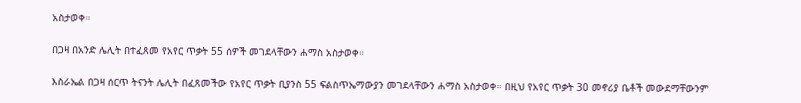አስታወቀ።

በጋዛ በአንድ ሌሊት በተፈጸመ የአየር ጥቃት 55 ሰዎች መገደላቸውን ሐማስ አስታወቀ።

እስራኤል በጋዛ ሰርጥ ትናንት ሌሊት በፈጸመችው የአየር ጥቃት ቢያንስ 55 ፍልስጥኤማውያን መገደላቸውን ሐማስ አስታወቀ። በዚህ የአየር ጥቃት 30 መኖሪያ ቤቶች መውደማቸውንም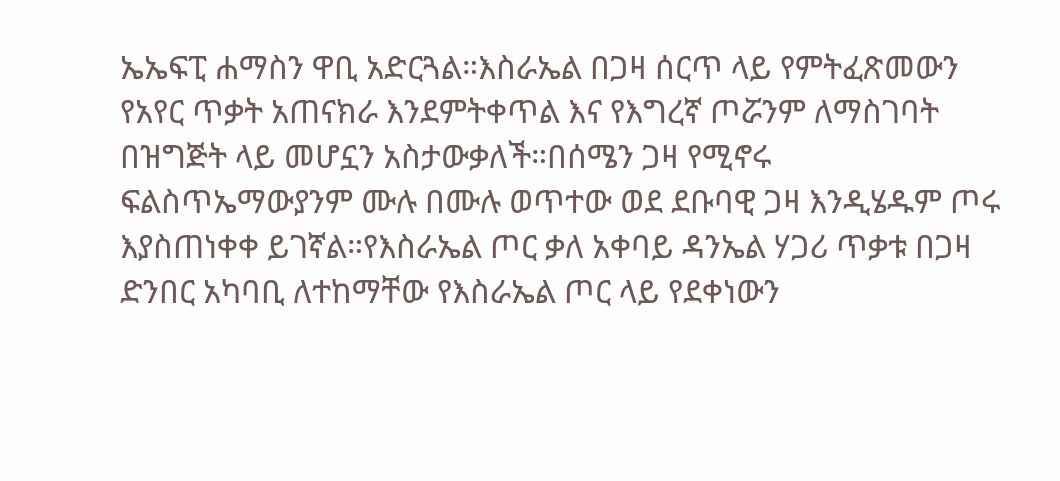ኤኤፍፒ ሐማስን ዋቢ አድርጓል።እስራኤል በጋዛ ሰርጥ ላይ የምትፈጽመውን የአየር ጥቃት አጠናክራ እንደምትቀጥል እና የእግረኛ ጦሯንም ለማስገባት በዝግጅት ላይ መሆኗን አስታውቃለች።በሰሜን ጋዛ የሚኖሩ ፍልስጥኤማውያንም ሙሉ በሙሉ ወጥተው ወደ ደቡባዊ ጋዛ እንዲሄዱም ጦሩ እያስጠነቀቀ ይገኛል።የእስራኤል ጦር ቃለ አቀባይ ዳንኤል ሃጋሪ ጥቃቱ በጋዛ ድንበር አካባቢ ለተከማቸው የእስራኤል ጦር ላይ የደቀነውን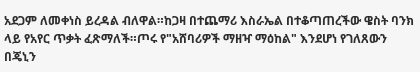አደጋም ለመቀነስ ይረዳል ብለዋል።ከጋዛ በተጨማሪ እስራኤል በተቆጣጠረችው ዌስት ባንክ ላይ የአየር ጥቃት ፈጽማለች።ጦሩ የ"አሸባሪዎች ማዘዣ ማዕከል" እንደሆነ የገለጸውን በጄኒን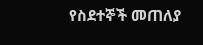የስደተኞች መጠለያ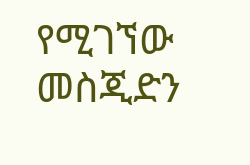የሚገኘው መስጂድን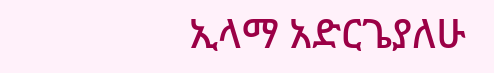ኢላማ አድርጌያለሁ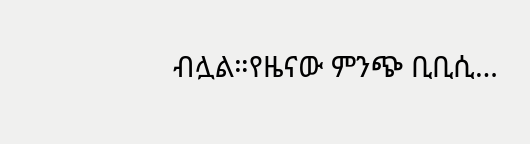ብሏል።የዜናው ምንጭ ቢቢሲ…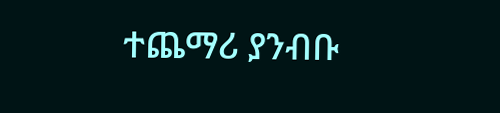ተጨማሪ ያንብቡ